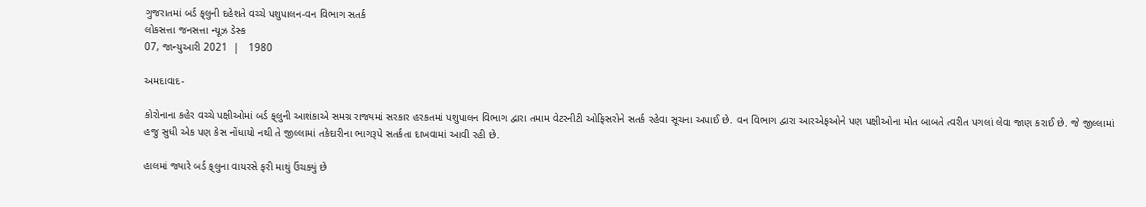ગુજરાતમાં બર્ડ ફ્‌લુની દહેશતે વચ્ચે પશુપાલન-વન વિભાગ સતર્ક
લોકસત્તા જનસત્તા ન્યૂઝ ડેસ્ક
07, જાન્યુઆરી 2021  |   1980

અમદાવાદ-

કોરોનાના કહેર વચ્ચે પક્ષીઓમાં બર્ડ ફ્‌લુની આશંકાએ સમગ્ર રાજ્યમાં સરકાર હરકતમાં પશુપાલન વિભાગ દ્વારા તમામ વેટરનીટી ઓફિસરોને સતર્ક રહેવા સૂચના અપાઈ છે. વન વિભાગ દ્વારા આરએફઓને પણ પક્ષીઓના મોત બાબતે ત્વરીત પગલાં લેવા જાણ કરાઈ છે. જે જીલ્લામાં હજુ સુધી એક પણ કેસ નોંધાયો નથી તે જીલ્લામાં તકેદારીના ભાગરૂપે સતર્કતા દાખવામાં આવી રહી છે.

હાલમાં જ્યારે બર્ડ ફ્‌લુના વાયરસે ફરી માથું ઉંચક્યું છે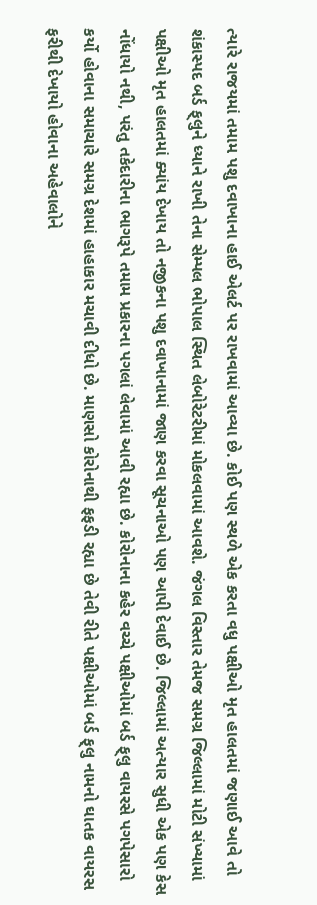ત્યારે રાજયમાં તમામ પશુ દવાખાના હાઈ એલર્ટ પર રાખવામાં આવ્યા છે. કોઈ પણ સ્થળે એક કરતા વધુ પક્ષીઓ મૃત હાલતમાં જણાઈ આવે તો શંકાસ્પદ બર્ડ ફ્‌લુને ધ્યાને રાખી તેના સેમ્પલ ભોપાલ સ્થિત લેબોરેટરીમાં મોકલવામાં આવશે. જંગલ વિસ્તાર તેમજ સમગ્ર જિલ્લામાં મોટી સંખ્યામાં પક્ષીઓ મૃત હાલતમાં ક્યાંય દેખાય તો નજીકના પશુ દવાખાનામાં જાણ કરવા સૂચનાઓ પણ આપી દેવાઈ છે. જિલ્લામાં અત્યાર સુધી એક પણ કેસ નોંધાયો નથી, પરંતુ તકેદારીના ભાગરૂપે તમામ પ્રકારના પગલાં લેવામાં આવી રહ્યા છે. કોરોનાના કહેર વચ્ચે પક્ષીઓમાં બર્ડ ફ્‌લુ વાયરસે પગપેસારો કર્યો હોવાના સમાચારે સમગ્ર દેશમાં હાહાકાર મચાવી દીધો છે. માણસો કોરોનાથી ફફડી રહ્યા છે તેવી રીતે પક્ષીઓમાં બર્ડ ફ્‌લુ નામનો ઘાતક વાયરસ ફરીથી દેખાયો હોવાના અહેવાલોને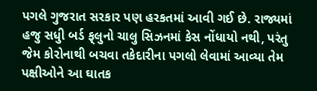પગલે ગુજરાત સરકાર પણ હરકતમાં આવી ગઈ છે. રાજ્યમાં હજુ સધુી બર્ડ ફ્‌લુનો ચાલુ સિઝનમાં કેસ નોંધાયો નથી, પરંતુ જેમ કોરોનાથી બચવા તકેદારીના પગલો લેવામાં આવ્યા તેમ પક્ષીઓને આ ઘાતક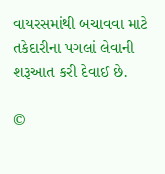વાયરસમાંથી બચાવવા માટે તકેદારીના પગલાં લેવાની શરૂઆત કરી દેવાઈ છે.

©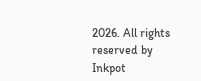2026. All rights reserved by Inkpot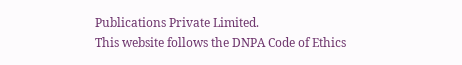Publications Private Limited.
This website follows the DNPA Code of Ethics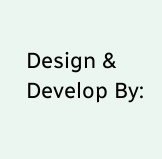Design & Develop By: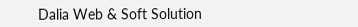Dalia Web & Soft Solution